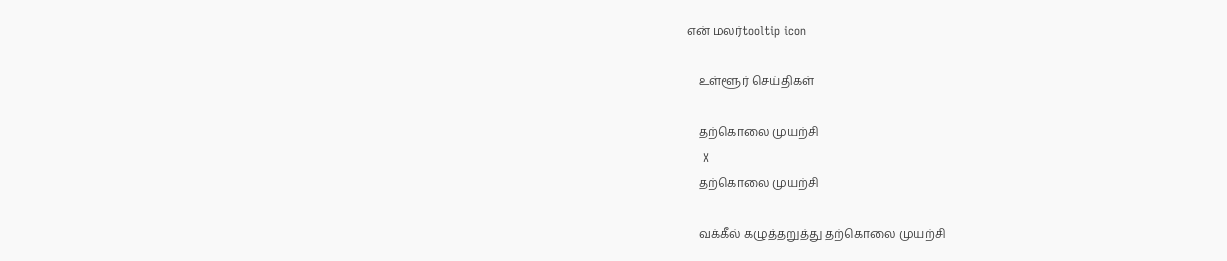என் மலர்tooltip icon

    உள்ளூர் செய்திகள்

    தற்கொலை முயற்சி
    X
    தற்கொலை முயற்சி

    வக்கீல் கழுத்தறுத்து தற்கொலை முயற்சி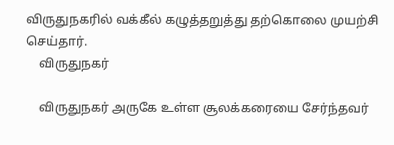விருதுநகரில் வக்கீல் கழுத்தறுத்து தற்கொலை முயற்சி செய்தார்.
    விருதுநகர்

    விருதுநகர் அருகே உள்ள சூலக்கரையை சேர்ந்தவர்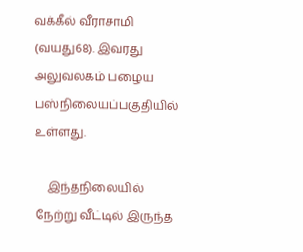வக்கீல் வீராசாமி (வயது68). இவரது அலுவலகம் பழைய பஸ்நிலையப்பகுதியில் உள்ளது.

    இந்தநிலையில் நேற்று வீட்டில் இருந்த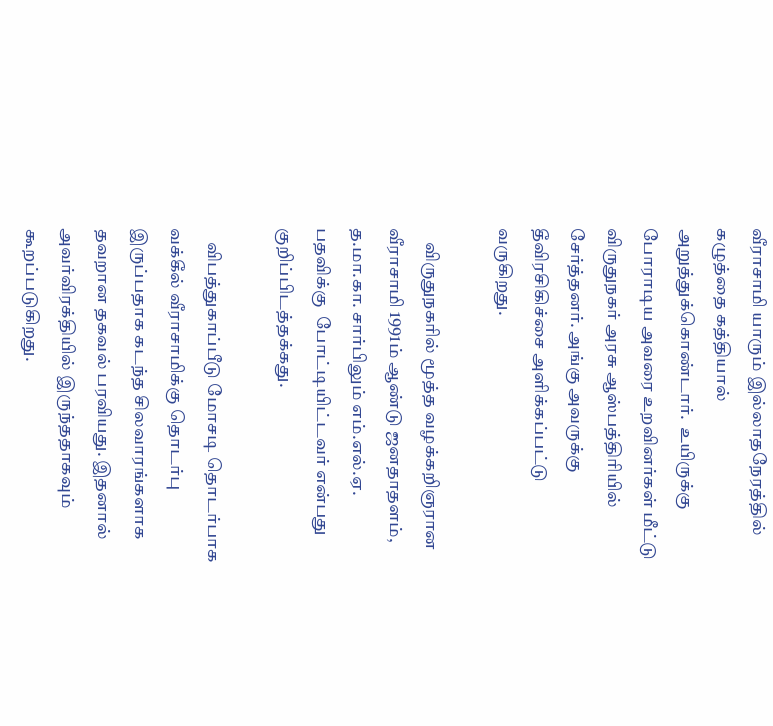வீராசாமி யாரும் இல்லாதநேரத்தில் கழுத்தை கத்தியால் அறுத்துக்கொண்டார்.  உயிருக்கு போராடிய அவரை உறவினர்கள் மீட்டு விருதுநகர் அரசு ஆஸ்பத்திரியில் சேர்த்தனர். அங்கு அவருக்கு தீவிரசிகிச்சை அளிக்கப்பட்டு வருகிறது.

    விருதுநகரில் மூத்த வழக்கறிஞரான வீராசாமி 1991ம் ஆண்டு ஜனதாதளம்,  த.மா.கா. சார்பிலும் எம்.எல்.ஏ. பதவிக்கு  போட்டியிட்டவர் என்பது குறிப்பிடத்தக்கது.

    விபத்துகாப்பீடு மோசடி தொடர்பாக வக்கீல் வீராசாமிக்கு தொடர்பு இருப்பதாக கடந்த சிலவாரங்களாக தவறான தகவல் பரவியது. இதனால் அவர்விரக்தியில் இருந்ததாகவும் கூறப்படுகிறது.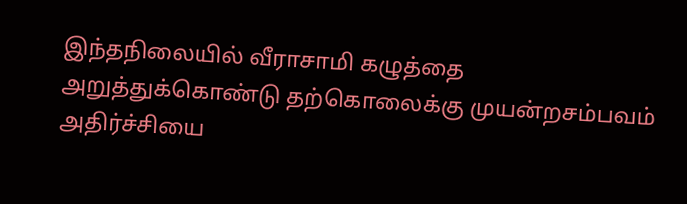இந்தநிலையில் வீராசாமி கழுத்தை அறுத்துக்கொண்டு தற்கொலைக்கு முயன்றசம்பவம் அதிர்ச்சியை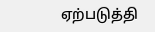ஏற்படுத்தி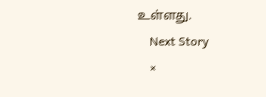உள்ளது.
    Next Story
    ×